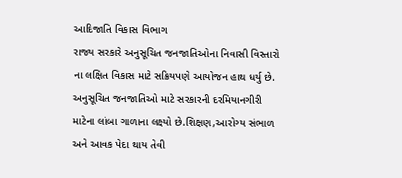આદિજાતિ વિકાસ વિભાગ
રાજ્ય સરકારે અનુસૂચિત જનજાતિઓના નિવાસી વિસ્તારો ના લક્ષિત વિકાસ માટે સક્રિયપણે આયોજન હાથ ધર્યુ છે. અનુસૂચિત જનજાતિઓ માટે સરકારની દરમિયાનગીરી માટેના લાંબા ગાળાના લક્ષ્યો છે.શિક્ષણ,આરોગ્ય સંભાળ અને આવક પેદા થાય તેવી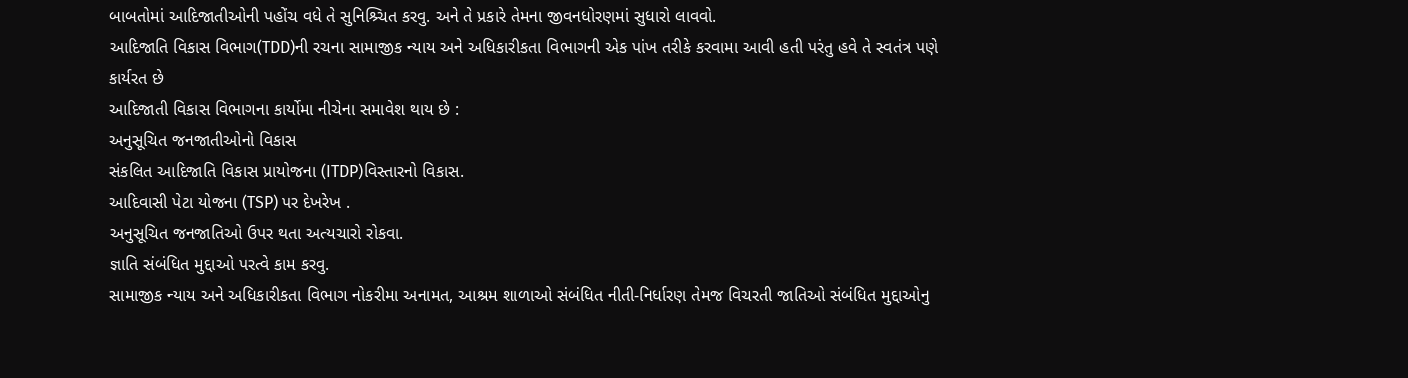બાબતોમાં આદિજાતીઓની પહોંચ વધે તે સુનિશ્ર્ચિત કરવુ. અને તે પ્રકારે તેમના જીવનધોરણમાં સુધારો લાવવો.
આદિજાતિ વિકાસ વિભાગ(TDD)ની રચના સામાજીક ન્યાય અને અધિકારીકતા વિભાગની એક પાંખ તરીકે કરવામા આવી હતી પરંતુ હવે તે સ્વતંત્ર પણે કાર્યરત છે
આદિજાતી વિકાસ વિભાગના કાર્યોમા નીચેના સમાવેશ થાય છે :
અનુસૂચિત જનજાતીઓનો વિકાસ
સંકલિત આદિજાતિ વિકાસ પ્રાયોજના (ITDP)વિસ્તારનો વિકાસ.
આદિવાસી પેટા યોજના (TSP) પર દેખરેખ .
અનુસૂચિત જનજાતિઓ ઉપર થતા અત્યચારો રોકવા.
જ્ઞાતિ સંબંધિત મુદ્દાઓ પરત્વે કામ કરવુ.
સામાજીક ન્યાય અને અધિકારીકતા વિભાગ નોકરીમા અનામત, આશ્રમ શાળાઓ સંબંધિત નીતી-નિર્ધારણ તેમજ વિચરતી જાતિઓ સંબંધિત મુદ્દાઓનુ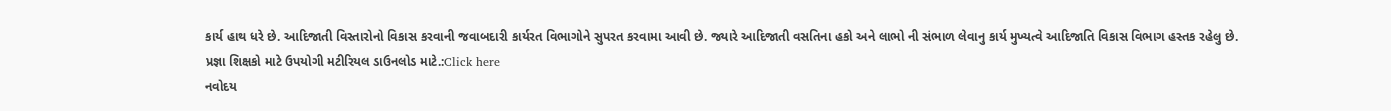કાર્ય હાથ ધરે છે. આદિજાતી વિસ્તારોનો વિકાસ કરવાની જવાબદારી કાર્યરત વિભાગોને સુપરત કરવામા આવી છે. જ્યારે આદિજાતી વસતિના હકો અને લાભો ની સંભાળ લેવાનુ કાર્ય મુખ્યત્વે આદિજાતિ વિકાસ વિભાગ હસ્તક રહેલુ છે.
પ્રજ્ઞા શિક્ષકો માટે ઉપયોગી મટીરિયલ ડાઉનલોડ માટે.:Click here
નવોદય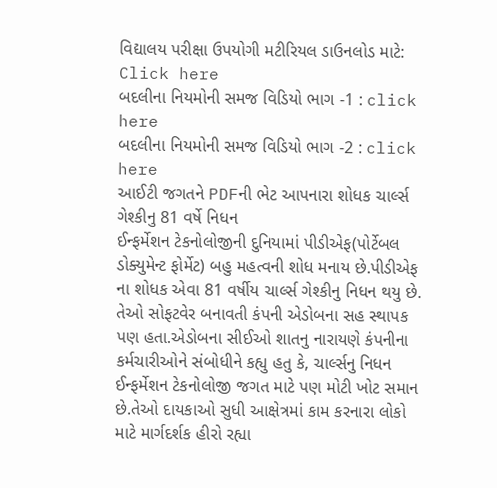વિદ્યાલય પરીક્ષા ઉપયોગી મટીરિયલ ડાઉનલોડ માટે: Click here
બદલીના નિયમોની સમજ વિડિયો ભાગ -1 : click here
બદલીના નિયમોની સમજ વિડિયો ભાગ -2 : click here
આઈટી જગતને PDFની ભેટ આપનારા શોધક ચાર્લ્સ ગેશ્કીનુ 81 વર્ષે નિધન
ઈન્ફર્મેશન ટેકનોલોજીની દુનિયામાં પીડીએફ(પોર્ટેબલ ડોક્યુમેન્ટ ફોર્મેટ) બહુ મહત્વની શોધ મનાય છે.પીડીએફ ના શોધક એવા 81 વર્ષીય ચાર્લ્સ ગેશ્કીનુ નિધન થયુ છે.
તેઓ સોફટવેર બનાવતી કંપની એડોબના સહ સ્થાપક પણ હતા.એડોબના સીઈઓ શાતનુ નારાયણે કંપનીના કર્મચારીઓને સંબોધીને કહ્યુ હતુ કે, ચાર્લ્સનુ નિધન ઈન્ફર્મેશન ટેકનોલોજી જગત માટે પણ મોટી ખોટ સમાન છે.તેઓ દાયકાઓ સુધી આક્ષેત્રમાં કામ કરનારા લોકો માટે માર્ગદર્શક હીરો રહ્યા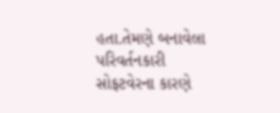હતા.તેમણે બનાવેલા પરિવર્તનકારી સોફટવેરના કારણે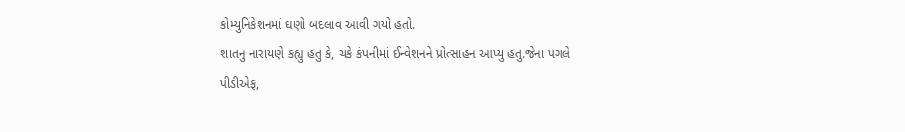કોમ્યુનિકેશનમાં ઘણો બદલાવ આવી ગયો હતો.
શાતનુ નારાયણે કહ્યુ હતુ કે, ચકે કંપનીમાં ઈન્વેશનને પ્રોત્સાહન આપ્યુ હતુ.જેના પગલે પીડીએફ,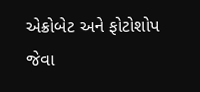એક્રોબેટ અને ફોટોશોપ જેવા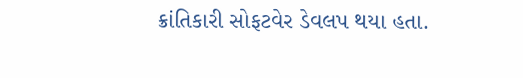ક્રાંતિકારી સોફટવેર ડેવલપ થયા હતા.